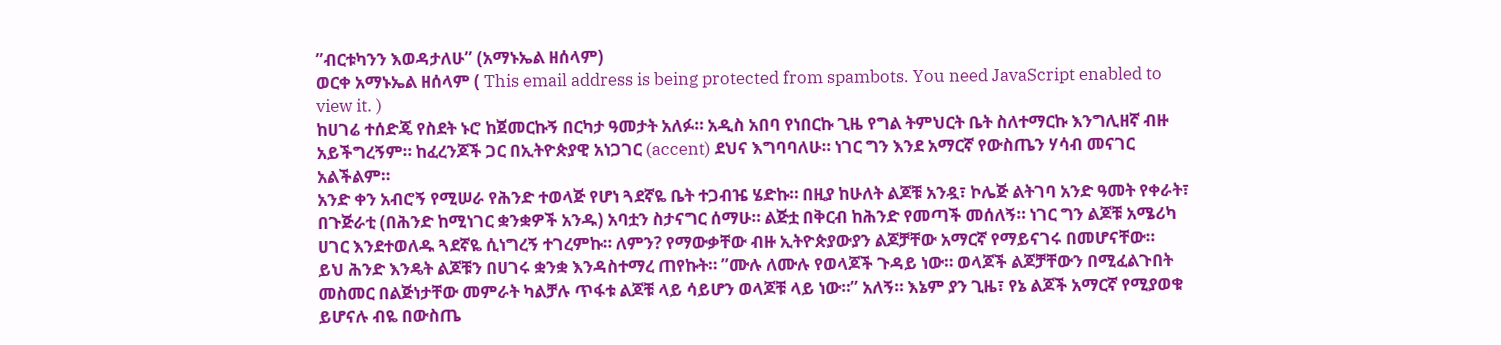”ብርቱካንን እወዳታለሁ” (አማኑኤል ዘሰላም)
ወርቀ አማኑኤል ዘሰላም ( This email address is being protected from spambots. You need JavaScript enabled to view it. )
ከሀገሬ ተሰድጄ የስደት ኑሮ ከጀመርኩኝ በርካታ ዓመታት አለፉ። አዲስ አበባ የነበርኩ ጊዜ የግል ትምህርት ቤት ስለተማርኩ እንግሊዘኛ ብዙ አይችግረኝም። ከፈረንጆች ጋር በኢትዮጵያዊ አነጋገር (accent) ደህና እግባባለሁ። ነገር ግን እንደ አማርኛ የውስጤን ሃሳብ መናገር አልችልም።
አንድ ቀን አብሮኝ የሚሠራ የሕንድ ተወላጅ የሆነ ጓደኛዬ ቤት ተጋብዤ ሄድኩ። በዚያ ከሁለት ልጆቹ አንዷ፣ ኮሌጅ ልትገባ አንድ ዓመት የቀራት፣ በጉጅራቲ (በሕንድ ከሚነገር ቋንቋዎች አንዱ) አባቷን ስታናግር ሰማሁ። ልጅቷ በቅርብ ከሕንድ የመጣች መሰለኝ። ነገር ግን ልጆቹ አሜሪካ ሀገር እንደተወለዱ ጓደኛዬ ሲነግረኝ ተገረምኩ። ለምን? የማውቃቸው ብዙ ኢትዮጵያውያን ልጆቻቸው አማርኛ የማይናገሩ በመሆናቸው።
ይህ ሕንድ እንዴት ልጆቹን በሀገሩ ቋንቋ እንዳስተማረ ጠየኩት። ”ሙሉ ለሙሉ የወላጆች ጉዳይ ነው። ወላጆች ልጆቻቸውን በሚፈልጉበት መስመር በልጅነታቸው መምራት ካልቻሉ ጥፋቱ ልጆቹ ላይ ሳይሆን ወላጆቹ ላይ ነው።” አለኝ። እኔም ያን ጊዜ፣ የኔ ልጆች አማርኛ የሚያወቁ ይሆናሉ ብዬ በውስጤ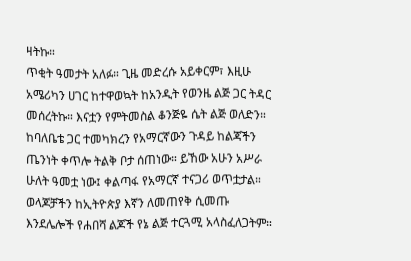ዛትኩ።
ጥቂት ዓመታት አለፉ። ጊዜ መድረሱ አይቀርም፣ እዚሁ አሜሪካን ሀገር ከተዋወኳት ከአንዲት የወንዜ ልጅ ጋር ትዳር መሰረትኩ። እናቷን የምትመስል ቆንጅዬ ሴት ልጅ ወለድን። ከባለቤቴ ጋር ተመካክረን የአማርኛውን ጉዳይ ከልጃችን ጤንነት ቀጥሎ ትልቅ ቦታ ሰጠነው። ይኸው አሁን አሥራ ሁለት ዓመቷ ነው፤ ቀልጣፋ የአማርኛ ተናጋሪ ወጥቷታል። ወላጆቻችን ከኢትዮጵያ እኛን ለመጠየቅ ሲመጡ እንደሌሎች የሐበሻ ልጆች የኔ ልጅ ተርጓሚ አላስፈለጋትም።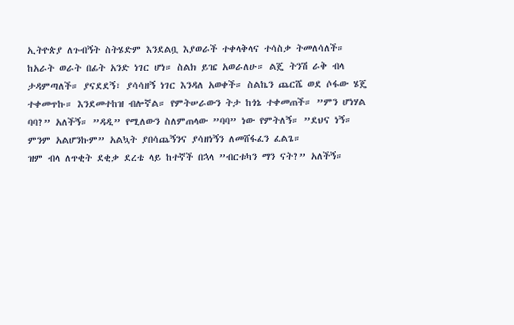ኢትዮጵያ ለጉብኝት ስትሄድም እንደልቧ እያወራች ተቀላቅላና ተሳስቃ ትመለሳለች።
ከአራት ወራት በፊት አንድ ነገር ሆነ። ስልክ ይዤ አወራለሁ። ልጄ ትንሽ ራቅ ብላ ታዳምጣለች። ያናደደኝ፣ ያሳሳዘኝ ነገር እንዳለ አወቀች። ስልኬን ጨርሼ ወደ ሶፋው ሄጄ ተቀመጥኩ። እንደመተከዝ ብሎኛል። የምትሠራውን ትታ ከጎኔ ተቀመጠች። ”ምን ሆነሃል ባባ?” አለችኝ። ”ዳዲ” የሚለውን ስለምጠላው ”ባባ” ነው የምትለኝ። ”ደህና ነኝ። ምንም አልሆንኩም” አልኳት ያበሳጨኝንና ያሳዘነኝን ለመሸፋፈን ፈልጌ።
ዝም ብላ ለጥቂት ደቂቃ ደረቴ ላይ ከተኛች በኋላ ”ብርቱካን ማን ናት?” አለችኝ።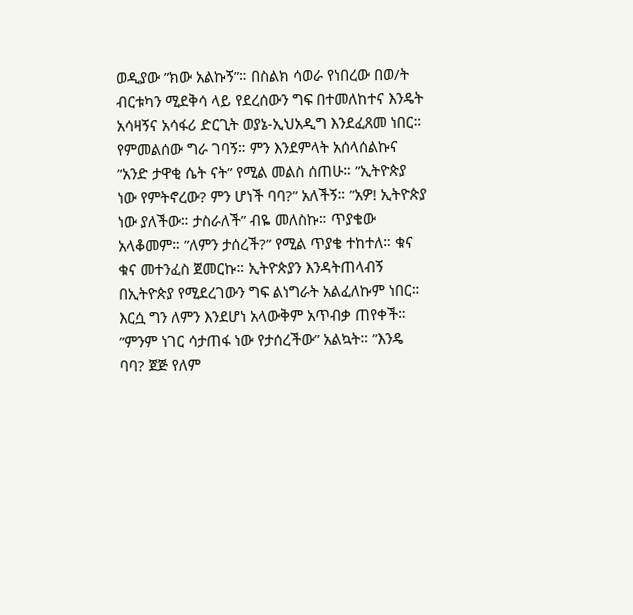ወዲያው ”ክው አልኩኝ”። በስልክ ሳወራ የነበረው በወ/ት ብርቱካን ሚደቅሳ ላይ የደረሰውን ግፍ በተመለከተና እንዴት አሳዛኝና አሳፋሪ ድርጊት ወያኔ-ኢህአዲግ እንደፈጸመ ነበር። የምመልሰው ግራ ገባኝ። ምን እንደምላት አሰላሰልኩና ”አንድ ታዋቂ ሴት ናት” የሚል መልስ ሰጠሁ። ”ኢትዮጵያ ነው የምትኖረው? ምን ሆነች ባባ?” አለችኝ። ”አዎ! ኢትዮጵያ ነው ያለችው። ታስራለች” ብዬ መለስኩ። ጥያቄው አላቆመም። ”ለምን ታሰረች?” የሚል ጥያቄ ተከተለ። ቁና ቁና መተንፈስ ጀመርኩ። ኢትዮጵያን እንዳትጠላብኝ በኢትዮጵያ የሚደረገውን ግፍ ልነግራት አልፈለኩም ነበር። እርሷ ግን ለምን እንደሆነ አላውቅም አጥብቃ ጠየቀች።
”ምንም ነገር ሳታጠፋ ነው የታሰረችው” አልኳት። ”እንዴ ባባ? ጀጅ የለም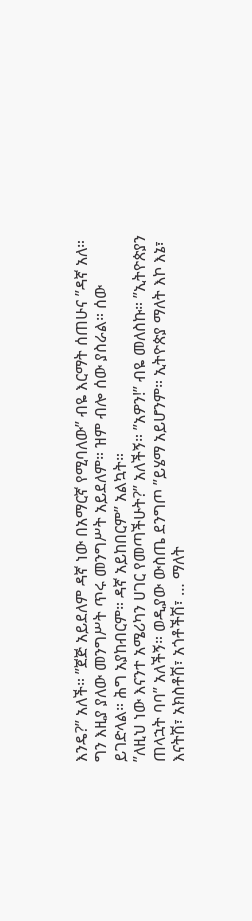እንዴ?” አለች። ”ጀጅ አይደለም ዳኛ ነው በአማርኛ የሚባለው” ብዬ እርማት ሰጠሁና ”ዳኛ አለ። ግን እዚያ ያለው መንግሥት ጥሩ መንግሥት አይደለም። ዝም ብሎ ሰው ያስራል። ሰው ይገድላል። ሕግ አያከብርም። ዳኛ አይከበርም” አልኳት።
”ለዚህ ነው እናንተ አሜሪካን ሀገር የመጣችሁት?” አለችኝ። ”አዎን!” ብዬ መለስኩ። ”ኢትዮጵያን ጠላኋት ባባ” አለችኝ። ወዲያው ውስጤ ደንግጦ ”ይሄማ አይሆንም። ኢትዮጵያ ማለት እኮ እኔ፣ እናትሽ፣ አክስቶሽ፣ አጎቶችሽ፣ … ማለት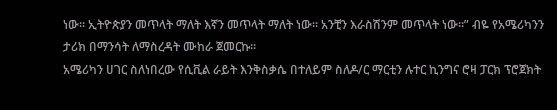ነው። ኢትዮጵያን መጥላት ማለት እኛን መጥላት ማለት ነው። አንቺን እራስሽንም መጥላት ነው።” ብዬ የአሜሪካንን ታሪክ በማንሳት ለማስረዳት ሙከራ ጀመርኩ።
አሜሪካን ሀገር ስለነበረው የሲቪል ራይት እንቅስቃሴ በተለይም ስለዶ/ር ማርቲን ሉተር ኪንግና ሮዛ ፓርክ ፕሮጀክት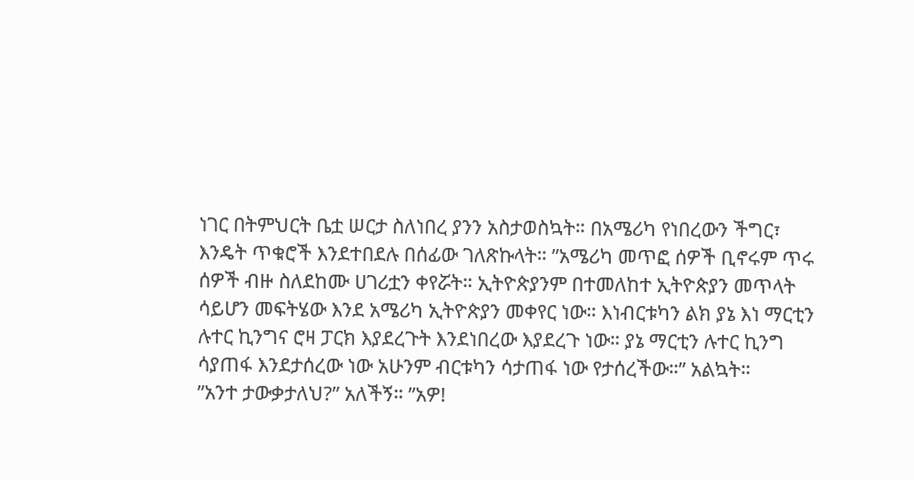ነገር በትምህርት ቤቷ ሠርታ ስለነበረ ያንን አስታወስኳት። በአሜሪካ የነበረውን ችግር፣ እንዴት ጥቁሮች እንደተበደሉ በሰፊው ገለጽኩላት። ”አሜሪካ መጥፎ ሰዎች ቢኖሩም ጥሩ ሰዎች ብዙ ስለደከሙ ሀገሪቷን ቀየሯት። ኢትዮጵያንም በተመለከተ ኢትዮጵያን መጥላት ሳይሆን መፍትሄው እንደ አሜሪካ ኢትዮጵያን መቀየር ነው። እነብርቱካን ልክ ያኔ እነ ማርቲን ሉተር ኪንግና ሮዛ ፓርክ እያደረጉት እንደነበረው እያደረጉ ነው። ያኔ ማርቲን ሉተር ኪንግ ሳያጠፋ እንደታሰረው ነው አሁንም ብርቱካን ሳታጠፋ ነው የታሰረችው።” አልኳት።
”አንተ ታውቃታለህ?” አለችኝ። ”አዎ!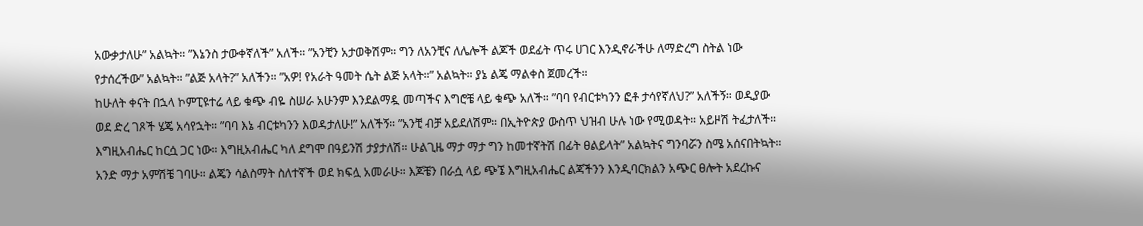አውቃታለሁ” አልኳት። ”እኔንስ ታውቀኛለች” አለች። ”አንቺን አታወቅሽም። ግን ለአንቺና ለሌሎች ልጆች ወደፊት ጥሩ ሀገር እንዲኖራችሁ ለማድረግ ስትል ነው የታሰረችው” አልኳት። ”ልጅ አላት?” አለችን። ”አዎ! የአራት ዓመት ሴት ልጅ አላት።” አልኳት። ያኔ ልጄ ማልቀስ ጀመረች።
ከሁለት ቀናት በኋላ ኮምፒዩተሬ ላይ ቁጭ ብዬ ስሠራ አሁንም እንደልማዷ መጣችና እግሮቼ ላይ ቁጭ አለች። ”ባባ የብርቱካንን ፎቶ ታሳየኛለህ?” አለችኝ። ወዲያው ወደ ድረ ገጾች ሄጄ አሳየኋት። ”ባባ እኔ ብርቱካንን እወዳታለሁ!” አለችኝ። ”አንቺ ብቻ አይደለሽም። በኢትዮጵያ ውስጥ ህዝብ ሁሉ ነው የሚወዳት። አይዞሽ ትፈታለች። እግዚአብሔር ከርሷ ጋር ነው። እግዚአብሔር ካለ ደግሞ በዓይንሽ ታያታለሽ። ሁልጊዜ ማታ ማታ ግን ከመተኛትሽ በፊት ፀልይላት” አልኳትና ግንባሯን ስሜ አሰናበትኳት።
አንድ ማታ አምሽቼ ገባሁ። ልጄን ሳልስማት ስለተኛች ወደ ክፍሏ አመራሁ። እጆቼን በራሷ ላይ ጭኜ እግዚአብሔር ልጃችንን እንዲባርክልን አጭር ፀሎት አደረኩና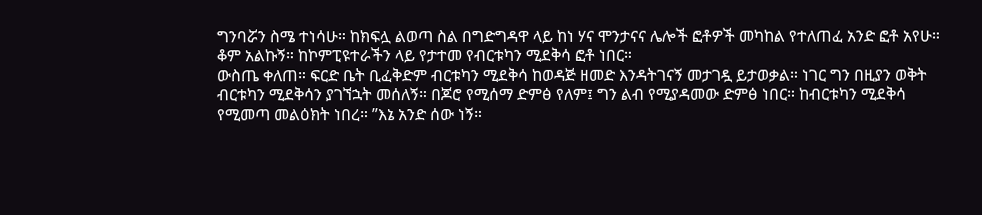ግንባሯን ስሜ ተነሳሁ። ከክፍሏ ልወጣ ስል በግድግዳዋ ላይ ከነ ሃና ሞንታናና ሌሎች ፎቶዎች መካከል የተለጠፈ አንድ ፎቶ አየሁ። ቆም አልኩኝ። ከኮምፒዩተራችን ላይ የታተመ የብርቱካን ሚደቅሳ ፎቶ ነበር።
ውስጤ ቀለጠ። ፍርድ ቤት ቢፈቅድም ብርቱካን ሚደቅሳ ከወዳጅ ዘመድ እንዳትገናኝ መታገዷ ይታወቃል። ነገር ግን በዚያን ወቅት ብርቱካን ሚደቅሳን ያገኘኋት መሰለኝ። በጆሮ የሚሰማ ድምፅ የለም፤ ግን ልብ የሚያዳመው ድምፅ ነበር። ከብርቱካን ሚደቅሳ የሚመጣ መልዕክት ነበረ። ”እኔ አንድ ሰው ነኝ።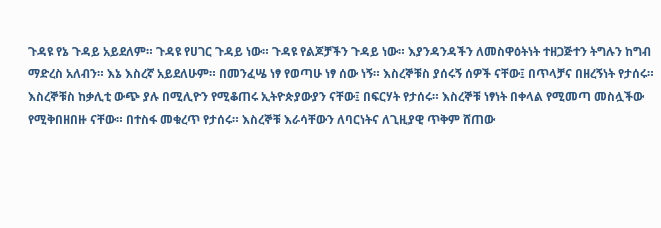ጉዳዩ የኔ ጉዳይ አይደለም። ጉዳዩ የሀገር ጉዳይ ነው። ጉዳዩ የልጆቻችን ጉዳይ ነው። እያንዳንዳችን ለመስዋዕትነት ተዘጋጅተን ትግሉን ከግብ ማድረስ አለብን። እኔ እስረኛ አይደለሁም። በመንፈሤ ነፃ የወጣሁ ነፃ ሰው ነኝ። እስረኞቹስ ያሰሩኝ ሰዎች ናቸው፤ በጥላቻና በዘረኝነት የታሰሩ። እስረኞቹስ ከቃሊቲ ውጭ ያሉ በሚሊዮን የሚቆጠሩ ኢትዮጵያውያን ናቸው፤ በፍርሃት የታሰሩ። እስረኞቹ ነፃነት በቀላል የሚመጣ መስሏችው የሚቅበዘበዙ ናቸው። በተስፋ መቁረጥ የታሰሩ። እስረኞቹ እራሳቸውን ለባርነትና ለጊዚያዊ ጥቅም ሸጠው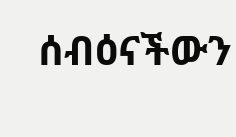ሰብዕናችውን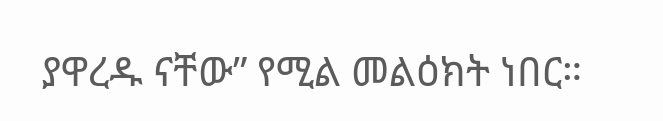ያዋረዱ ናቸው” የሚል መልዕክት ነበር።